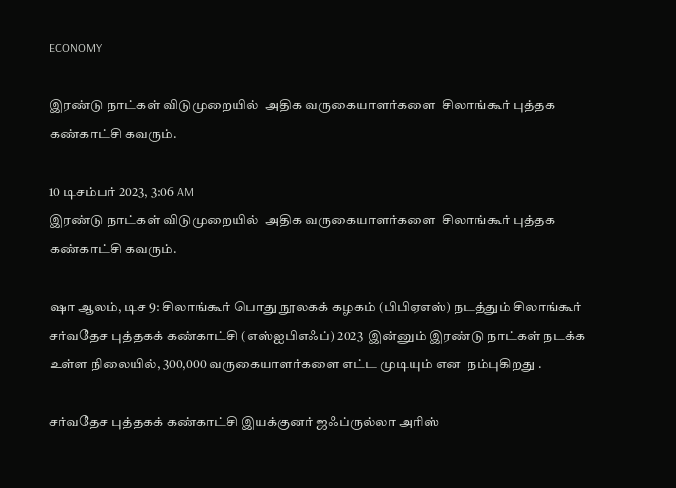ECONOMY

இரண்டு நாட்கள் விடுமுறையில்  அதிக வருகையாளர்களை  சிலாங்கூர் புத்தக கண்காட்சி கவரும்.

10 டிசம்பர் 2023, 3:06 AM
இரண்டு நாட்கள் விடுமுறையில்  அதிக வருகையாளர்களை  சிலாங்கூர் புத்தக கண்காட்சி கவரும்.

ஷா ஆலம், டிச 9: சிலாங்கூர் பொது நூலகக் கழகம் (பிபிஏஎஸ்) நடத்தும் சிலாங்கூர் சர்வதேச புத்தகக் கண்காட்சி (எஸ்ஐபிஎஃப்) 2023  இன்னும் இரண்டு நாட்கள் நடக்க  உள்ள நிலையில், 300,000 வருகையாளர்களை எட்ட முடியும் என  நம்புகிறது .

சர்வதேச புத்தகக் கண்காட்சி இயக்குனர் ஜஃப்ருல்லா அரிஸ்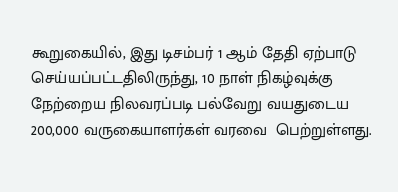கூறுகையில், இது டிசம்பர் 1 ஆம் தேதி ஏற்பாடு செய்யப்பட்டதிலிருந்து, 10 நாள் நிகழ்வுக்கு நேற்றைய நிலவரப்படி பல்வேறு வயதுடைய 200,000 வருகையாளர்கள் வரவை  பெற்றுள்ளது.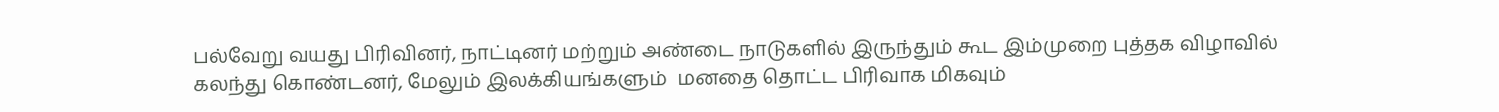பல்வேறு வயது பிரிவினர், நாட்டினர் மற்றும் அண்டை நாடுகளில் இருந்தும் கூட இம்முறை புத்தக விழாவில் கலந்து கொண்டனர், மேலும் இலக்கியங்களும்  மனதை தொட்ட பிரிவாக மிகவும்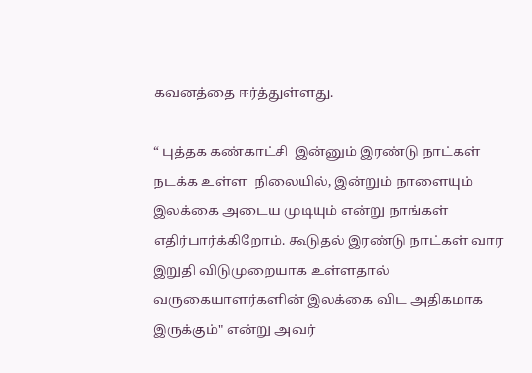கவனத்தை ஈர்த்துள்ளது.

“ புத்தக கண்காட்சி  இன்னும் இரண்டு நாட்கள் நடக்க உள்ள  நிலையில், இன்றும் நாளையும் இலக்கை அடைய முடியும் என்று நாங்கள் எதிர்பார்க்கிறோம். கூடுதல் இரண்டு நாட்கள் வார இறுதி விடுமுறையாக உள்ளதால் வருகையாளர்களின் இலக்கை விட அதிகமாக இருக்கும்" என்று அவர்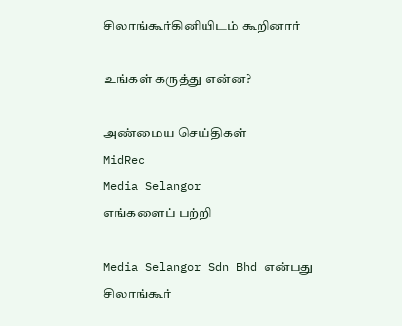சிலாங்கூர்கினியிடம் கூறினார்

உங்கள் கருத்து என்ன?

அண்மைய செய்திகள்
MidRec
Media Selangor
எங்களைப் பற்றி

Media Selangor Sdn Bhd என்பது சிலாங்கூர்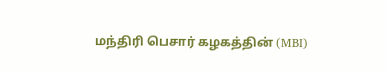மந்திரி பெசார் கழகத்தின் (MBI)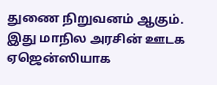துணை நிறுவனம் ஆகும். இது மாநில அரசின் ஊடக ஏஜென்ஸியாக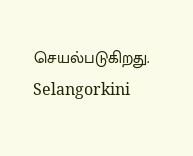செயல்படுகிறது. Selangorkini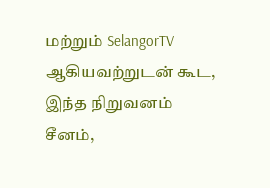மற்றும் SelangorTV ஆகியவற்றுடன் கூட, இந்த நிறுவனம் சீனம்,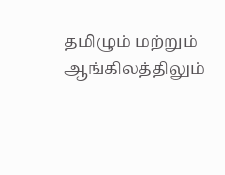தமிழும் மற்றும் ஆங்கிலத்திலும்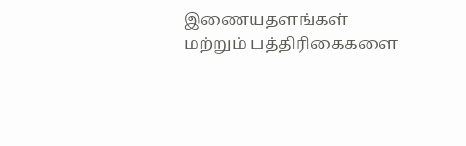இணையதளங்கள் மற்றும் பத்திரிகைகளை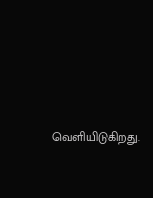வெளியிடுகிறது.